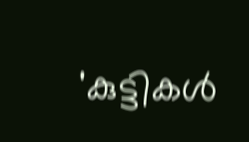'കുട്ടികള്‍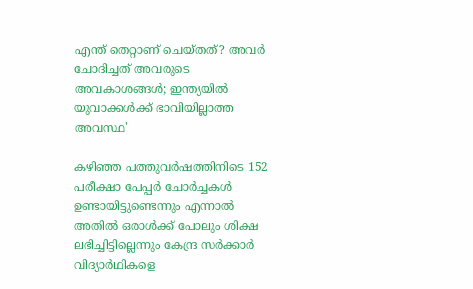എന്ത് തെറ്റാണ് ചെയ്തത്? അവര്‍ ചോദിച്ചത് അവരുടെ അവകാശങ്ങള്‍; ഇന്ത്യയില്‍ യുവാക്കള്‍ക്ക് ഭാവിയില്ലാത്ത അവസ്ഥ'

കഴിഞ്ഞ പത്തുവര്‍ഷത്തിനിടെ 152 പരീക്ഷാ പേപ്പര്‍ ചോര്‍ച്ചകള്‍ ഉണ്ടായിട്ടുണ്ടെന്നും എന്നാല്‍ അതില്‍ ഒരാള്‍ക്ക് പോലും ശിക്ഷ ലഭിച്ചിട്ടില്ലെന്നും കേന്ദ്ര സര്‍ക്കാര്‍ വിദ്യാര്‍ഥികളെ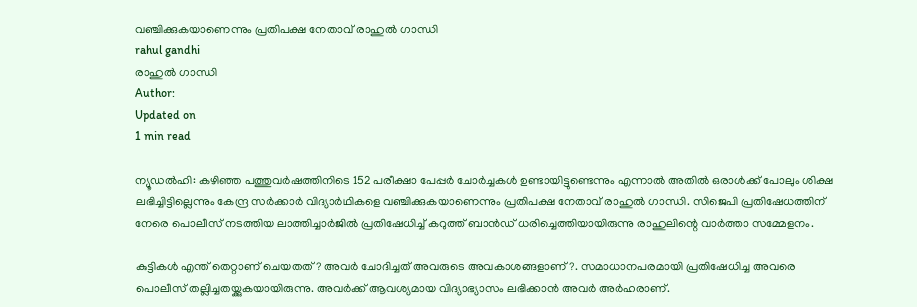വഞ്ചിക്കുകയാണെന്നും പ്രതിപക്ഷ നേതാവ് രാഹുല്‍ ഗാന്ധി
rahul gandhi
രാഹുല്‍ ഗാന്ധി
Author:
Updated on
1 min read

ന്യൂഡല്‍ഹി: കഴിഞ്ഞ പത്തുവര്‍ഷത്തിനിടെ 152 പരീക്ഷാ പേപ്പര്‍ ചോര്‍ച്ചകള്‍ ഉണ്ടായിട്ടുണ്ടെന്നും എന്നാല്‍ അതില്‍ ഒരാള്‍ക്ക് പോലും ശിക്ഷ ലഭിച്ചിട്ടില്ലെന്നും കേന്ദ്ര സര്‍ക്കാര്‍ വിദ്യാര്‍ഥികളെ വഞ്ചിക്കുകയാണെന്നും പ്രതിപക്ഷ നേതാവ് രാഹുല്‍ ഗാന്ധി. സിജെപി പ്രതിഷേധത്തിന് നേരെ പൊലീസ് നടത്തിയ ലാത്തിച്ചാര്‍ജില്‍ പ്രതിഷേധിച്ച് കറുത്ത് ബാന്‍ഡ് ധരിച്ചെത്തിയായിരുന്നു രാഹുലിന്റെ വാര്‍ത്താ സമ്മേളനം.

കുട്ടികള്‍ എന്ത് തെറ്റാണ് ചെയതത്? അവര്‍ ചോദിച്ചത് അവരുടെ അവകാശങ്ങളാണ്?. സമാധാനപരമായി പ്രതിഷേധിച്ച അവരെ പൊലീസ് തല്ലിച്ചതയ്ക്കുകയായിരുന്നു. അവര്‍ക്ക് ആവശ്യമായ വിദ്യാഭ്യാസം ലഭിക്കാന്‍ അവര്‍ അര്‍ഹരാണ്.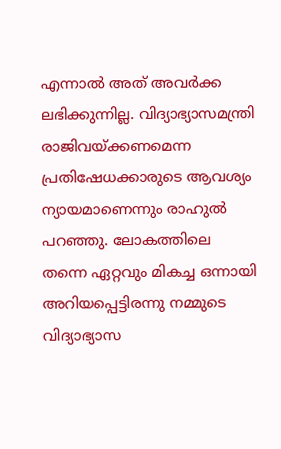എന്നാല്‍ അത് അവര്‍ക്ക ലഭിക്കുന്നില്ല. വിദ്യാഭ്യാസമന്ത്രി രാജിവയ്ക്കണമെന്ന പ്രതിഷേധക്കാരുടെ ആവശ്യം ന്യായമാണെന്നും രാഹുല്‍ പറഞ്ഞു. ലോകത്തിലെ തന്നെ ഏറ്റവും മികച്ച ഒന്നായി അറിയപ്പെട്ടിരന്നു നമ്മുടെ വിദ്യാഭ്യാസ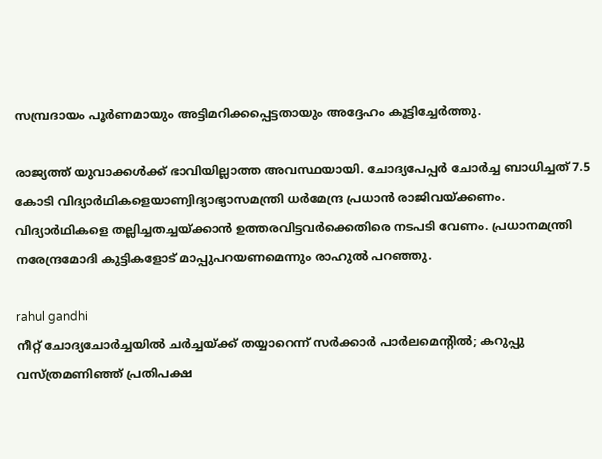സമ്പ്രദായം പൂര്‍ണമായും അട്ടിമറിക്കപ്പെട്ടതായും അദ്ദേഹം കൂട്ടിച്ചേര്‍ത്തു.

രാജ്യത്ത് യുവാക്കള്‍ക്ക് ഭാവിയില്ലാത്ത അവസ്ഥയായി. ചോദ്യപേപ്പര്‍ ചോര്‍ച്ച ബാധിച്ചത് 7.5 കോടി വിദ്യാര്‍ഥികളെയാണ്വിദ്യാഭ്യാസമന്ത്രി ധര്‍മേന്ദ്ര പ്രധാന്‍ രാജിവയ്ക്കണം. വിദ്യാര്‍ഥികളെ തല്ലിച്ചതച്ചയ്ക്കാന്‍ ഉത്തരവിട്ടവര്‍ക്കെതിരെ നടപടി വേണം. പ്രധാനമന്ത്രി നരേന്ദ്രമോദി കുട്ടികളോട് മാപ്പുപറയണമെന്നും രാഹുല്‍ പറഞ്ഞു.

rahul gandhi
നീറ്റ് ചോദ്യചോര്‍ച്ചയില്‍ ചര്‍ച്ചയ്ക്ക് തയ്യാറെന്ന് സര്‍ക്കാര്‍ പാര്‍ലമെന്റില്‍; കറുപ്പു വസ്ത്രമണിഞ്ഞ് പ്രതിപക്ഷ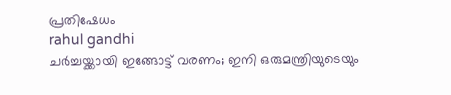പ്രതിഷേധം
rahul gandhi
ചര്‍ച്ചയ്ക്കായി ഇങ്ങോട്ട് വരണം; ഇനി ഒരുമന്ത്രിയുടെയും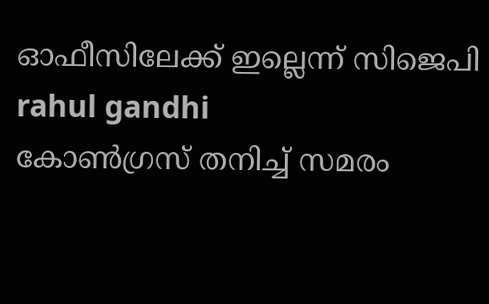ഓഫീസിലേക്ക് ഇല്ലെന്ന് സിജെപി
rahul gandhi
കോണ്‍ഗ്രസ് തനിച്ച് സമരം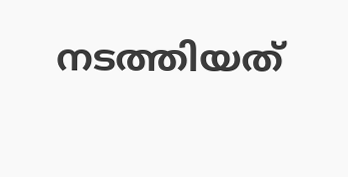നടത്തിയത്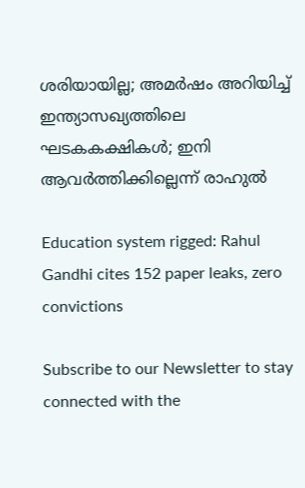ശരിയായില്ല; അമര്‍ഷം അറിയിച്ച് ഇന്ത്യാസഖ്യത്തിലെ ഘടകകക്ഷികള്‍; ഇനി ആവര്‍ത്തിക്കില്ലെന്ന് രാഹുല്‍

Education system rigged: Rahul Gandhi cites 152 paper leaks, zero convictions

Subscribe to our Newsletter to stay connected with the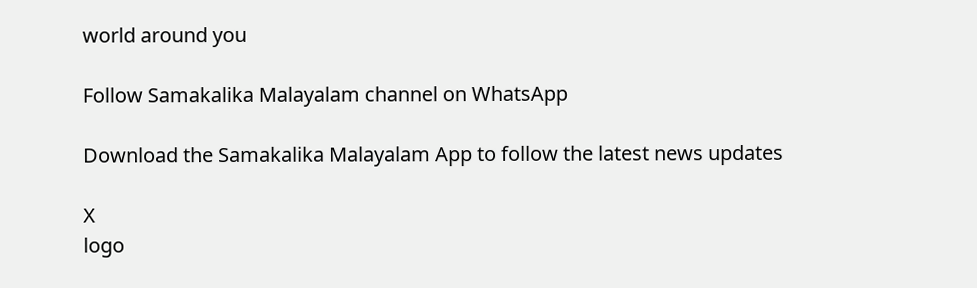world around you

Follow Samakalika Malayalam channel on WhatsApp

Download the Samakalika Malayalam App to follow the latest news updates

X
logo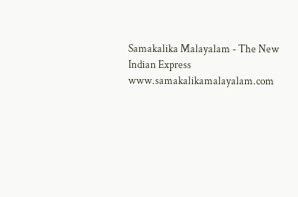Samakalika Malayalam - The New Indian Express
www.samakalikamalayalam.com